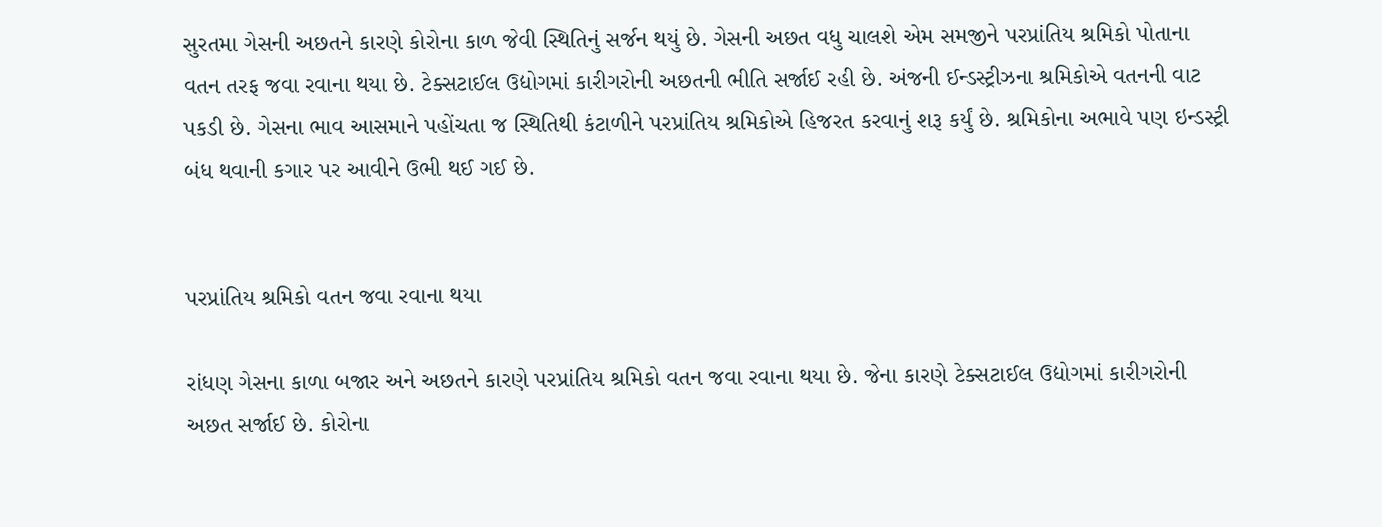સુરતમા ગેસની અછતને કારણે કોરોના કાળ જેવી સ્થિતિનું સર્જન થયું છે. ગેસની અછત વધુ ચાલશે એમ સમજીને પરપ્રાંતિય શ્રમિકો પોતાના વતન તરફ જવા રવાના થયા છે. ટેક્સટાઈલ ઉદ્યોગમાં કારીગરોની અછતની ભીતિ સર્જાઈ રહી છે. અંજની ઈન્ડસ્ટ્રીઝના શ્રમિકોએ વતનની વાટ પકડી છે. ગેસના ભાવ આસમાને પહોંચતા જ સ્થિતિથી કંટાળીને પરપ્રાંતિય શ્રમિકોએ હિજરત કરવાનું શરૂ કર્યું છે. શ્રમિકોના અભાવે પણ ઇન્ડસ્ટ્રી બંધ થવાની કગાર પર આવીને ઉભી થઈ ગઈ છે.


પરપ્રાંતિય શ્રમિકો વતન જવા રવાના થયા

રાંધણ ગેસના કાળા બજાર અને અછતને કારણે પરપ્રાંતિય શ્રમિકો વતન જવા રવાના થયા છે. જેના કારણે ટેક્સટાઈલ ઉદ્યોગમાં કારીગરોની અછત સર્જાઈ છે. કોરોના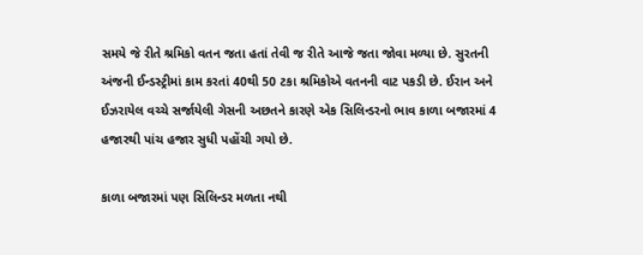સમયે જે રીતે શ્રમિકો વતન જતા હતાં તેવી જ રીતે આજે જતા જોવા મળ્યા છે. સુરતની અંજની ઈન્ડસ્ટ્રીમાં કામ કરતાં 40થી 50 ટકા શ્રમિકોએ વતનની વાટ પકડી છે. ઈરાન અને ઈઝરાયેલ વચ્ચે સર્જાયેલી ગેસની અછતને કારણે એક સિલિન્ડરનો ભાવ કાળા બજારમાં 4 હજારથી પાંચ હજાર સુધી પહોંચી ગયો છે.

કાળા બજારમાં પણ સિલિન્ડર મળતા નથી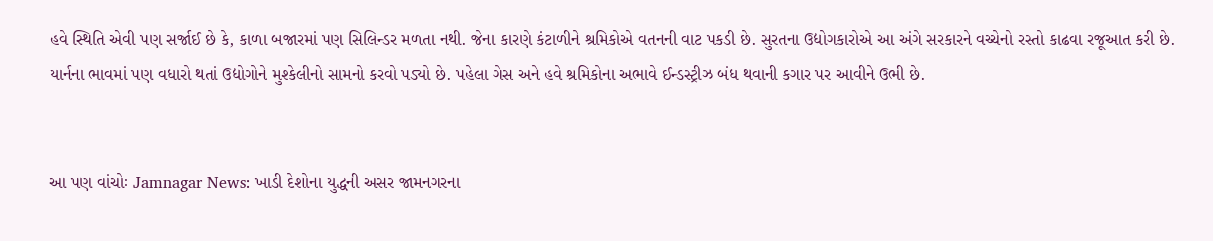હવે સ્થિતિ એવી પણ સર્જાઈ છે કે, કાળા બજારમાં પણ સિલિન્ડર મળતા નથી. જેના કારણે કંટાળીને શ્રમિકોએ વતનની વાટ પકડી છે. સુરતના ઉદ્યોગકારોએ આ અંગે સરકારને વચ્ચેનો રસ્તો કાઢવા રજૂઆત કરી છે. યાર્નના ભાવમાં પણ વધારો થતાં ઉદ્યોગોને મુશ્કેલીનો સામનો કરવો પડ્યો છે. પહેલા ગેસ અને હવે શ્રમિકોના અભાવે ઈન્ડસ્ટ્રીઝ બંધ થવાની કગાર પર આવીને ઉભી છે.


આ પણ વાંચોઃ Jamnagar News: ખાડી દેશોના યુદ્ધની અસર જામનગરના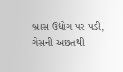બ્રાસ ઉદ્યોગ પર પડી, ગેસની અછતથી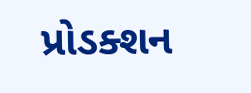પ્રોડક્શન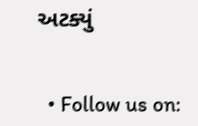અટક્યું


  • Follow us on: